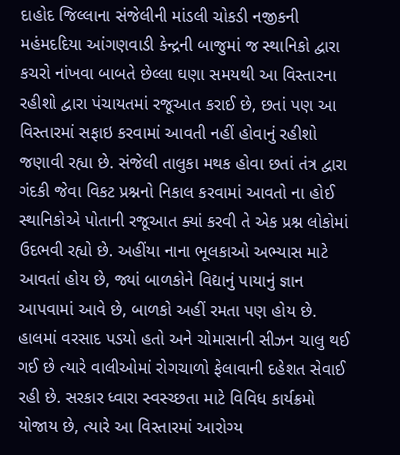દાહોદ જિલ્લાના સંજેલીની માંડલી ચોકડી નજીકની મહંમદદિયા આંગણવાડી કેન્દ્રની બાજુમાં જ સ્થાનિકો દ્વારા કચરો નાંખવા બાબતે છેલ્લા ઘણા સમયથી આ વિસ્તારના રહીશો દ્વારા પંચાયતમાં રજૂઆત કરાઈ છે, છતાં પણ આ વિસ્તારમાં સફાઇ કરવામાં આવતી નહીં હોવાનું રહીશો જણાવી રહ્યા છે. સંજેલી તાલુકા મથક હોવા છતાં તંત્ર દ્વારા ગંદકી જેવા વિકટ પ્રશ્નનો નિકાલ કરવામાં આવતો ના હોઈ સ્થાનિકોએ પોતાની રજૂઆત ક્યાં કરવી તે એક પ્રશ્ન લોકોમાં ઉદભવી રહ્યો છે. અહીંયા નાના ભૂલકાઓ અભ્યાસ માટે આવતાં હોય છે, જ્યાં બાળકોને વિદ્યાનું પાયાનું જ્ઞાન આપવામાં આવે છે, બાળકો અહીં રમતા પણ હોય છે. હાલમાં વરસાદ પડયો હતો અને ચોમાસાની સીઝન ચાલુ થઈ ગઈ છે ત્યારે વાલીઓમાં રોગચાળો ફેલાવાની દહેશત સેવાઈ રહી છે. સરકાર ધ્વારા સ્વસ્ચ્છતા માટે વિવિધ કાર્યક્રમો યોજાય છે, ત્યારે આ વિસ્તારમાં આરોગ્ય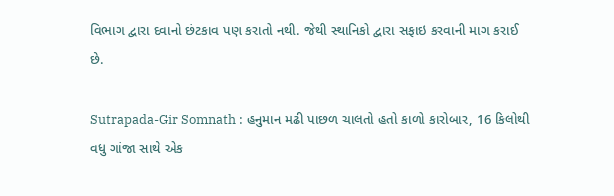વિભાગ દ્વારા દવાનો છંટકાવ પણ કરાતો નથી. જેથી સ્થાનિકો દ્વારા સફાઇ કરવાની માગ કરાઈ છે.

Sutrapada-Gir Somnath : હનુમાન મઢી પાછળ ચાલતો હતો કાળો કારોબાર, 16 કિલોથી વધુ ગાંજા સાથે એક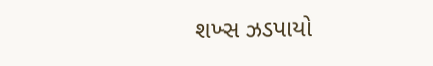શખ્સ ઝડપાયો